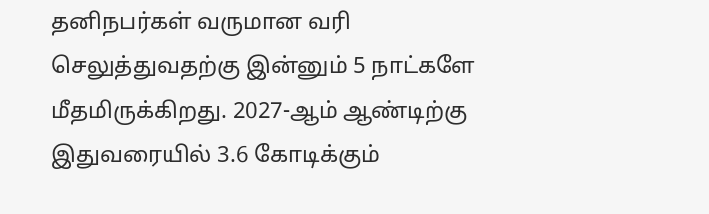தனிநபர்கள் வருமான வரி செலுத்துவதற்கு இன்னும் 5 நாட்களே மீதமிருக்கிறது. 2027-ஆம் ஆண்டிற்கு இதுவரையில் 3.6 கோடிக்கும்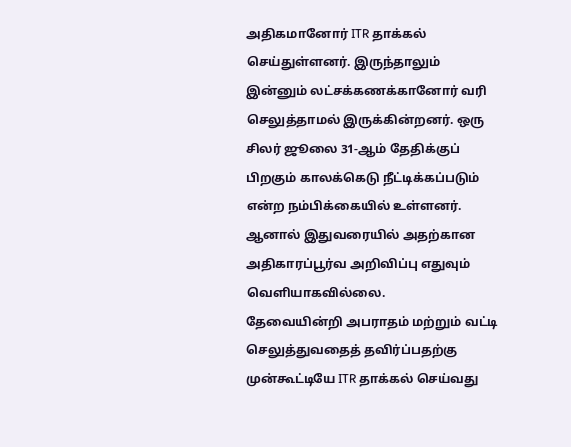அதிகமானோர் ITR தாக்கல் செய்துள்ளனர். இருந்தாலும் இன்னும் லட்சக்கணக்கானோர் வரி செலுத்தாமல் இருக்கின்றனர். ஒரு சிலர் ஜூலை 31-ஆம் தேதிக்குப் பிறகும் காலக்கெடு நீட்டிக்கப்படும் என்ற நம்பிக்கையில் உள்ளனர். ஆனால் இதுவரையில் அதற்கான அதிகாரப்பூர்வ அறிவிப்பு எதுவும் வெளியாகவில்லை.
தேவையின்றி அபராதம் மற்றும் வட்டி செலுத்துவதைத் தவிர்ப்பதற்கு முன்கூட்டியே ITR தாக்கல் செய்வது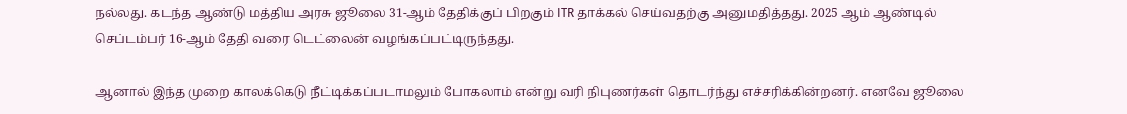நல்லது. கடந்த ஆண்டு மத்திய அரசு ஜூலை 31-ஆம் தேதிக்குப் பிறகும் ITR தாக்கல் செய்வதற்கு அனுமதித்தது. 2025 ஆம் ஆண்டில் செப்டம்பர் 16-ஆம் தேதி வரை டெட்லைன் வழங்கப்பட்டிருந்தது.

ஆனால் இந்த முறை காலக்கெடு நீட்டிக்கப்படாமலும் போகலாம் என்று வரி நிபுணர்கள் தொடர்ந்து எச்சரிக்கின்றனர். எனவே ஜூலை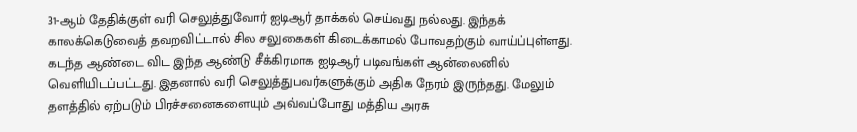31-ஆம் தேதிக்குள் வரி செலுத்துவோர் ஐடிஆர் தாக்கல் செய்வது நல்லது. இந்தக் காலக்கெடுவைத் தவறவிட்டால் சில சலுகைகள் கிடைக்காமல் போவதற்கும் வாய்ப்புள்ளது.
கடந்த ஆண்டை விட இந்த ஆண்டு சீக்கிரமாக ஐடிஆர் படிவங்கள் ஆன்லைனில் வெளியிடப்பட்டது. இதனால் வரி செலுத்துபவர்களுக்கும் அதிக நேரம் இருந்தது. மேலும் தளத்தில் ஏற்படும் பிரச்சனைகளையும் அவ்வப்போது மத்திய அரசு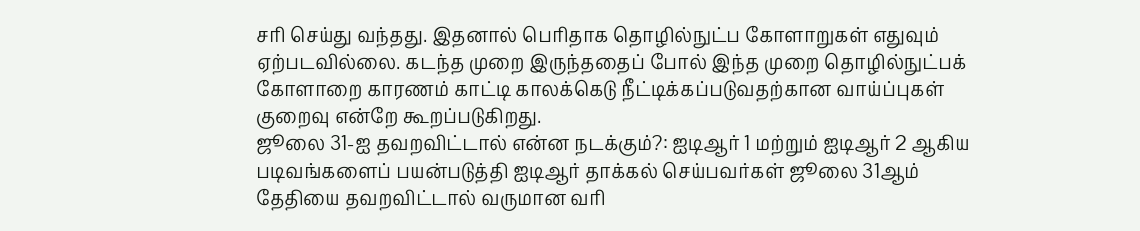சரி செய்து வந்தது. இதனால் பெரிதாக தொழில்நுட்ப கோளாறுகள் எதுவும் ஏற்படவில்லை. கடந்த முறை இருந்ததைப் போல் இந்த முறை தொழில்நுட்பக் கோளாறை காரணம் காட்டி காலக்கெடு நீட்டிக்கப்படுவதற்கான வாய்ப்புகள் குறைவு என்றே கூறப்படுகிறது.
ஜூலை 31-ஐ தவறவிட்டால் என்ன நடக்கும்?: ஐடிஆர் 1 மற்றும் ஐடிஆர் 2 ஆகிய படிவங்களைப் பயன்படுத்தி ஐடிஆர் தாக்கல் செய்பவர்கள் ஜூலை 31ஆம் தேதியை தவறவிட்டால் வருமான வரி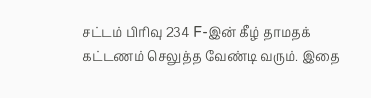சட்டம் பிரிவு 234 F-இன் கீழ் தாமதக் கட்டணம் செலுத்த வேண்டி வரும். இதை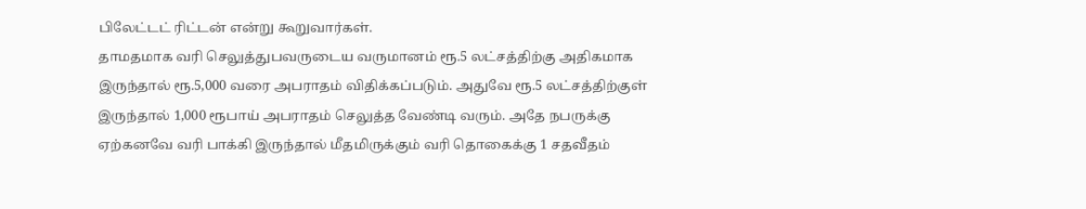பிலேட்டட் ரிட்டன் என்று கூறுவார்கள்.
தாமதமாக வரி செலுத்துபவருடைய வருமானம் ரூ.5 லட்சத்திற்கு அதிகமாக இருந்தால் ரூ.5,000 வரை அபராதம் விதிக்கப்படும். அதுவே ரூ.5 லட்சத்திற்குள் இருந்தால் 1,000 ரூபாய் அபராதம் செலுத்த வேண்டி வரும். அதே நபருக்கு ஏற்கனவே வரி பாக்கி இருந்தால் மீதமிருக்கும் வரி தொகைக்கு 1 சதவீதம்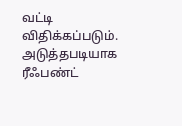வட்டி விதிக்கப்படும்.
அடுத்தபடியாக ரீஃபண்ட்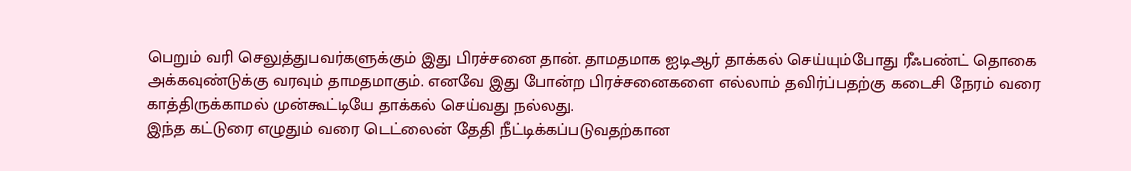பெறும் வரி செலுத்துபவர்களுக்கும் இது பிரச்சனை தான். தாமதமாக ஐடிஆர் தாக்கல் செய்யும்போது ரீஃபண்ட் தொகை அக்கவுண்டுக்கு வரவும் தாமதமாகும். எனவே இது போன்ற பிரச்சனைகளை எல்லாம் தவிர்ப்பதற்கு கடைசி நேரம் வரை காத்திருக்காமல் முன்கூட்டியே தாக்கல் செய்வது நல்லது.
இந்த கட்டுரை எழுதும் வரை டெட்லைன் தேதி நீட்டிக்கப்படுவதற்கான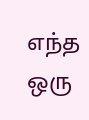எந்த ஒரு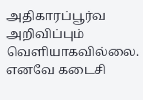அதிகாரப்பூர்வ அறிவிப்பும் வெளியாகவில்லை. எனவே கடைசி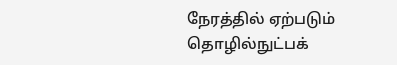நேரத்தில் ஏற்படும் தொழில்நுட்பக்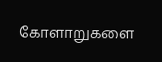கோளாறுகளை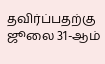தவிர்ப்பதற்கு ஜூலை 31-ஆம்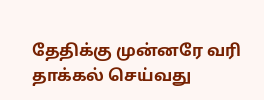தேதிக்கு முன்னரே வரி தாக்கல் செய்வது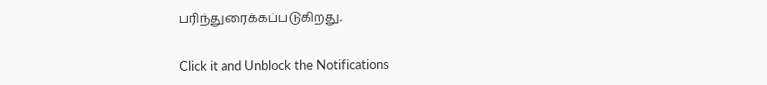பரிந்துரைக்கப்படுகிறது.


Click it and Unblock the Notifications